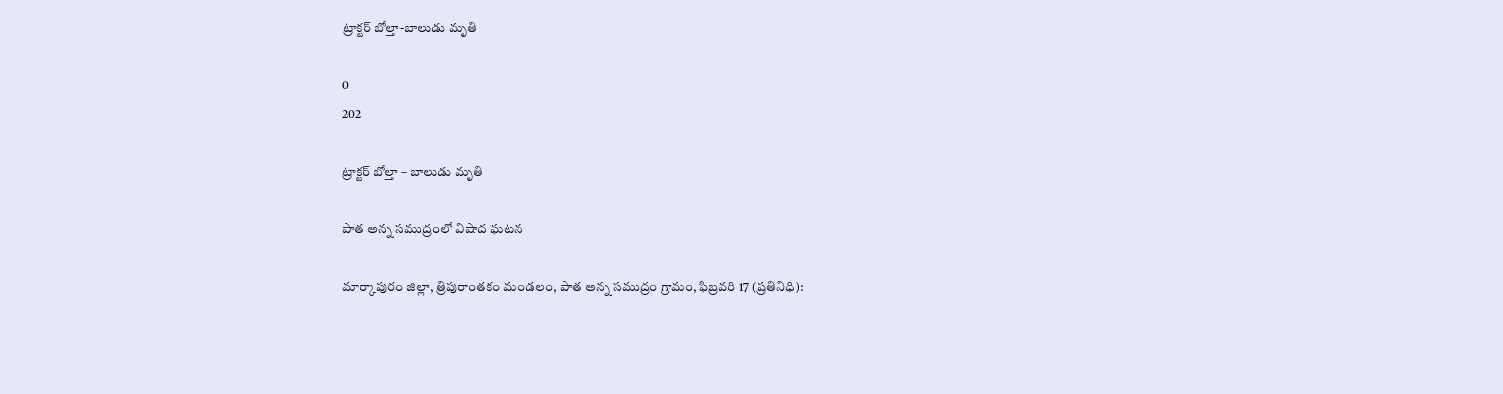ట్రాక్టర్ బోల్తా-బాలుడు మృతి

0
202

ట్రాక్టర్ బోల్తా – బాలుడు మృతి

పాత అన్న సముద్రంలో విషాద ఘటన

మార్కాపురం జిల్లా, త్రిపురాంతకం మండలం, పాత అన్న సముద్రం గ్రామం, ఫిబ్రవరి 17 (ప్రతినిధి):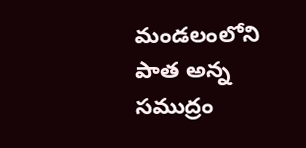మండలంలోని పాత అన్న సముద్రం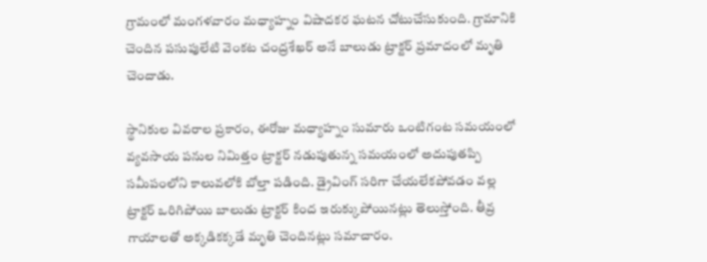గ్రామంలో మంగళవారం మధ్యాహ్నం విషాదకర ఘటన చోటుచేసుకుంది. గ్రామానికి చెందిన పసుపులేటి వెంకట చంద్రశేఖర్ అనే బాలుడు ట్రాక్టర్ ప్రమాదంలో మృతి చెందాడు.

స్థానికుల వివరాల ప్రకారం, ఈరోజు మధ్యాహ్నం సుమారు ఒంటిగంట సమయంలో వ్యవసాయ పనుల నిమిత్తం ట్రాక్టర్ నడుపుతున్న సమయంలో అదుపుతప్పి సమీపంలోని కాలువలోకి బోల్తా పడింది. డ్రైవింగ్ సరిగా చేయలేకపోవడం వల్ల ట్రాక్టర్ ఒరిగిపోయి బాలుడు ట్రాక్టర్ కింద ఇరుక్కుపోయినట్లు తెలుస్తోంది. తీవ్ర గాయాలతో అక్కడికక్కడే మృతి చెందినట్లు సమాచారం.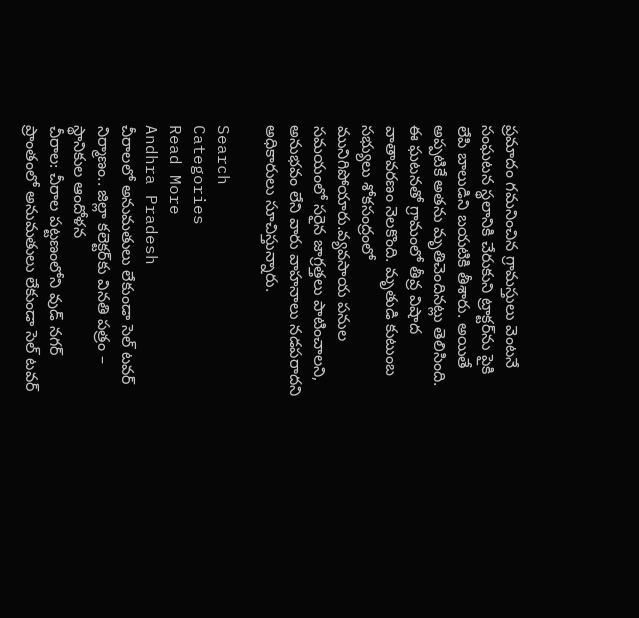ప్రమాదం గమనించిన గ్రామస్తులు వెంటనే సంఘటన స్థలానికి చేరుకుని ట్రాక్టర్‌ను పైకి లేపి బాలుడిని బయటికి తీశారు. అయితే అప్పటికే అతను మృతిచెందినట్లు తెలిసింది. ఈ ఘటనతో గ్రామంలో తీవ్ర విషాద వాతావరణం నెలకొంది. మృతుడి కుటుంబ సభ్యులు శోకసంద్రంలో మునిగిపోయారు.వ్యవసాయ పనుల సమయంలో సరైన జాగ్రత్తలు పాటించాలని, అనుభవం లేని వారు వాహనాలు నడపరాదని అధికారులు సూచిస్తున్నారు.

Search
Categories
Read More
Andhra Pradesh
చీరాలలో అనుమతులు లేకుండా సెల్ టవర్ నిర్మాణం.. జిల్లా కలెక్టర్‌కు వినతి పత్రం – స్థానికుల ఆందోళన
చీరాల: చీరాల పట్టణంలోని వుడ్ నగర్ ప్రాంతంలో అనుమతులు లేకుండా సెల్ టవర్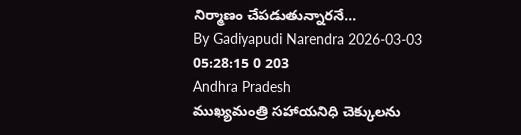నిర్మాణం చేపడుతున్నారనే...
By Gadiyapudi Narendra 2026-03-03 05:28:15 0 203
Andhra Pradesh
ముఖ్యమంత్రి సహాయనిధి చెక్కులను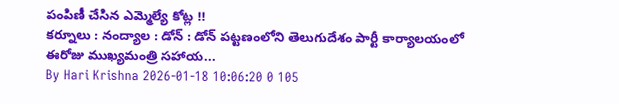పంపిణీ చేసిన ఎమ్మెల్యే కోట్ల !!
కర్నూలు : నంద్యాల : డోన్ : డోన్ పట్టణంలోని తెలుగుదేశం పార్టీ కార్యాలయంలో ఈరోజు ముఖ్యమంత్రి సహాయ...
By Hari Krishna 2026-01-18 10:06:20 0 105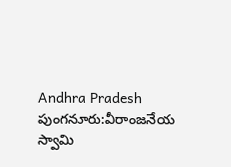Andhra Pradesh
పుంగనూరు:వీరాంజనేయ స్వామి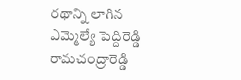రథాన్ని లాగిన ఎమ్మెల్యే పెద్దిరెడ్డి రామచంద్రారెడ్డి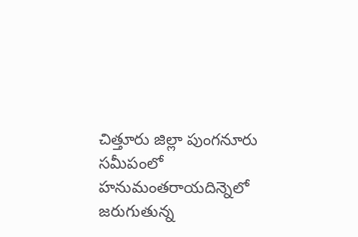చిత్తూరు జిల్లా పుంగనూరు సమీపంలో హనుమంతరాయదిన్నెలో జరుగుతున్న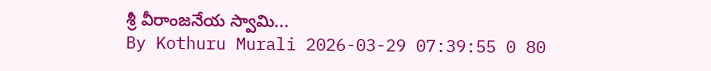శ్రీ వీరాంజనేయ స్వామి...
By Kothuru Murali 2026-03-29 07:39:55 0 80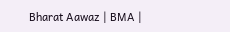Bharat Aawaz | BMA |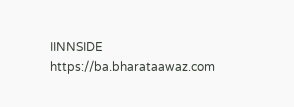IINNSIDE https://ba.bharataawaz.com